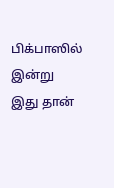பிக்பாஸில் இன்று இது தான்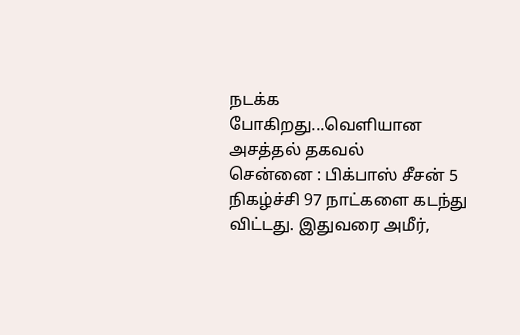நடக்க போகிறது...வெளியான அசத்தல் தகவல்
சென்னை : பிக்பாஸ் சீசன் 5 நிகழ்ச்சி 97 நாட்களை கடந்து விட்டது. இதுவரை அமீர்,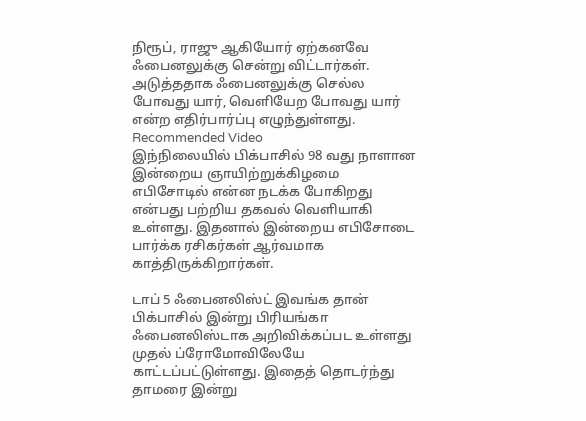நிரூப், ராஜு ஆகியோர் ஏற்கனவே ஃபைனலுக்கு சென்று விட்டார்கள். அடுத்ததாக ஃபைனலுக்கு செல்ல போவது யார், வெளியேற போவது யார் என்ற எதிர்பார்ப்பு எழுந்துள்ளது.
Recommended Video
இந்நிலையில் பிக்பாசில் 98 வது நாளான இன்றைய ஞாயிற்றுக்கிழமை எபிசோடில் என்ன நடக்க போகிறது என்பது பற்றிய தகவல் வெளியாகி உள்ளது. இதனால் இன்றைய எபிசோடை பார்க்க ரசிகர்கள் ஆர்வமாக காத்திருக்கிறார்கள்.

டாப் 5 ஃபைனலிஸ்ட் இவங்க தான்
பிக்பாசில் இன்று பிரியங்கா ஃபைனலிஸ்டாக அறிவிக்கப்பட உள்ளது முதல் ப்ரோமோவிலேயே காட்டப்பட்டுள்ளது. இதைத் தொடர்ந்து தாமரை இன்று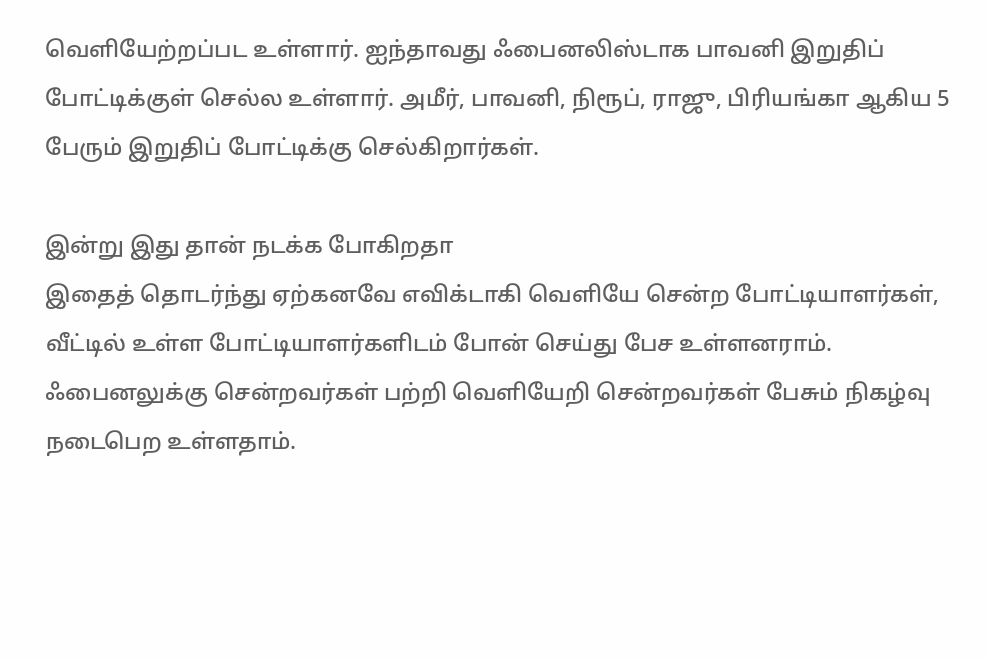வெளியேற்றப்பட உள்ளார். ஐந்தாவது ஃபைனலிஸ்டாக பாவனி இறுதிப் போட்டிக்குள் செல்ல உள்ளார். அமீர், பாவனி, நிரூப், ராஜு, பிரியங்கா ஆகிய 5 பேரும் இறுதிப் போட்டிக்கு செல்கிறார்கள்.

இன்று இது தான் நடக்க போகிறதா
இதைத் தொடர்ந்து ஏற்கனவே எவிக்டாகி வெளியே சென்ற போட்டியாளர்கள், வீட்டில் உள்ள போட்டியாளர்களிடம் போன் செய்து பேச உள்ளனராம். ஃபைனலுக்கு சென்றவர்கள் பற்றி வெளியேறி சென்றவர்கள் பேசும் நிகழ்வு நடைபெற உள்ளதாம்.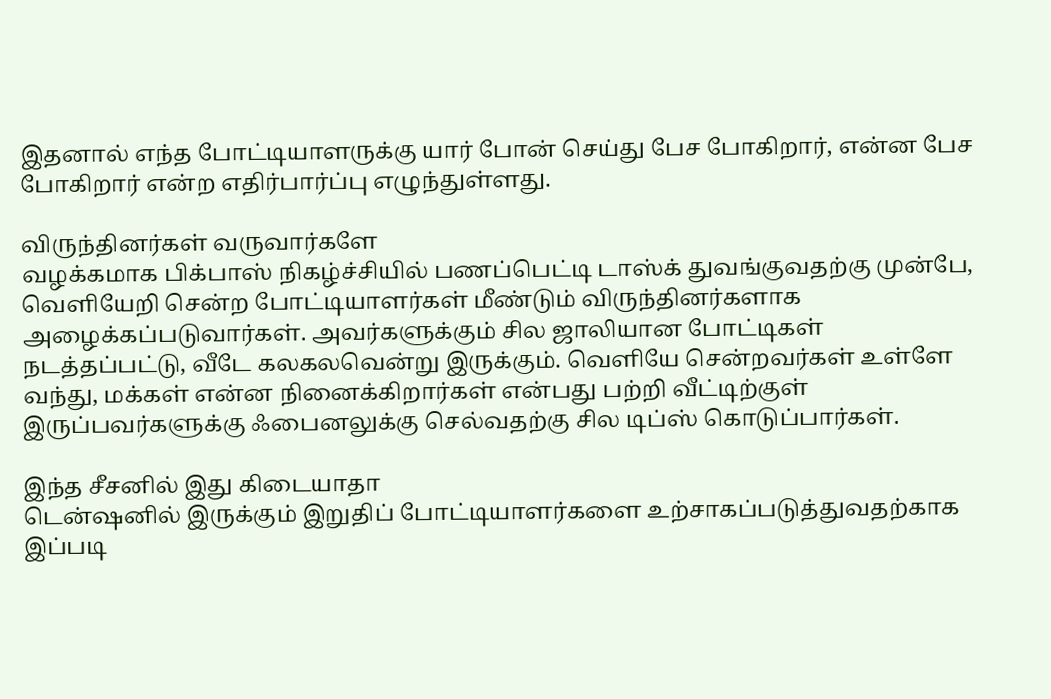இதனால் எந்த போட்டியாளருக்கு யார் போன் செய்து பேச போகிறார், என்ன பேச போகிறார் என்ற எதிர்பார்ப்பு எழுந்துள்ளது.

விருந்தினர்கள் வருவார்களே
வழக்கமாக பிக்பாஸ் நிகழ்ச்சியில் பணப்பெட்டி டாஸ்க் துவங்குவதற்கு முன்பே, வெளியேறி சென்ற போட்டியாளர்கள் மீண்டும் விருந்தினர்களாக அழைக்கப்படுவார்கள். அவர்களுக்கும் சில ஜாலியான போட்டிகள் நடத்தப்பட்டு, வீடே கலகலவென்று இருக்கும். வெளியே சென்றவர்கள் உள்ளே வந்து, மக்கள் என்ன நினைக்கிறார்கள் என்பது பற்றி வீட்டிற்குள் இருப்பவர்களுக்கு ஃபைனலுக்கு செல்வதற்கு சில டிப்ஸ் கொடுப்பார்கள்.

இந்த சீசனில் இது கிடையாதா
டென்ஷனில் இருக்கும் இறுதிப் போட்டியாளர்களை உற்சாகப்படுத்துவதற்காக இப்படி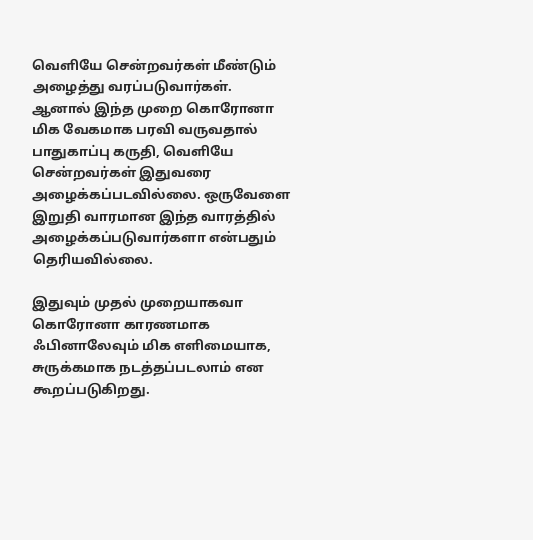வெளியே சென்றவர்கள் மீண்டும் அழைத்து வரப்படுவார்கள். ஆனால் இந்த முறை கொரோனா மிக வேகமாக பரவி வருவதால் பாதுகாப்பு கருதி, வெளியே சென்றவர்கள் இதுவரை அழைக்கப்படவில்லை. ஒருவேளை இறுதி வாரமான இந்த வாரத்தில் அழைக்கப்படுவார்களா என்பதும் தெரியவில்லை.

இதுவும் முதல் முறையாகவா
கொரோனா காரணமாக ஃபினாலேவும் மிக எளிமையாக, சுருக்கமாக நடத்தப்படலாம் என கூறப்படுகிறது.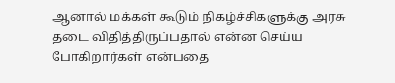ஆனால் மக்கள் கூடும் நிகழ்ச்சிகளுக்கு அரசு தடை விதித்திருப்பதால் என்ன செய்ய போகிறார்கள் என்பதை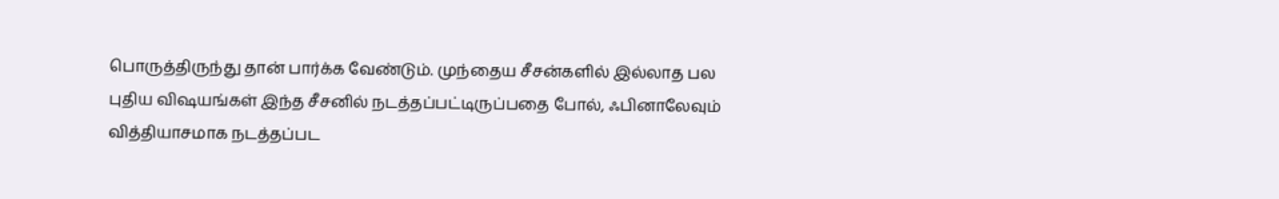பொருத்திருந்து தான் பார்க்க வேண்டும். முந்தைய சீசன்களில் இல்லாத பல புதிய விஷயங்கள் இந்த சீசனில் நடத்தப்பட்டிருப்பதை போல், ஃபினாலேவும் வித்தியாசமாக நடத்தப்பட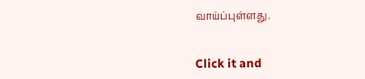வாய்ப்புள்ளது.


Click it and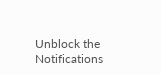Unblock the Notifications